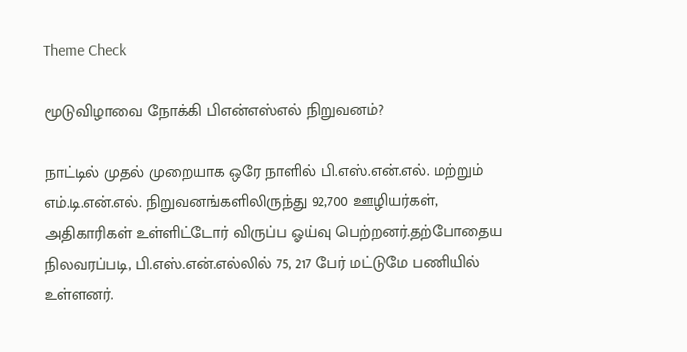Theme Check

மூடுவிழாவை நோக்கி பிஎன்எஸ்எல் நிறுவனம்?

நாட்டில் முதல் முறையாக ஒரே நாளில் பி.எஸ்.என்.எல். மற்றும் எம்.டி.என்.எல். நிறுவனங்களிலிருந்து 92,700 ஊழியர்கள், அதிகாரிகள் உள்ளிட்டோர் விருப்ப ஓய்வு பெற்றனர்.தற்போதைய நிலவரப்படி, பி.எஸ்.என்.எல்லில் 75, 217 பேர் மட்டுமே பணியில் உள்ளனர்.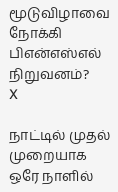மூடுவிழாவை நோக்கி பிஎன்எஸ்எல் நிறுவனம்?
X

நாட்டில் முதல் முறையாக ஒரே நாளில்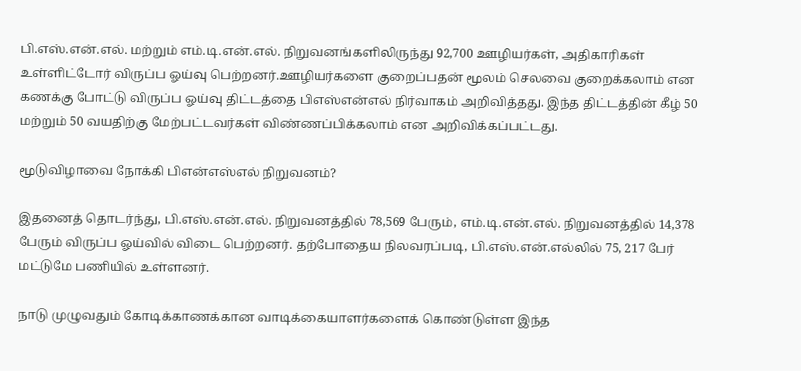பி.எஸ்.என்.எல். மற்றும் எம்.டி.என்.எல். நிறுவனங்களிலிருந்து 92,700 ஊழியர்கள், அதிகாரிகள் உள்ளிட்டோர் விருப்ப ஓய்வு பெற்றனர்.ஊழியர்களை குறைப்பதன் மூலம் செலவை குறைக்கலாம் என கணக்கு போட்டு விருப்ப ஓய்வு திட்டத்தை பிஎஸ்என்எல் நிர்வாகம் அறிவித்தது. இந்த திட்டத்தின் கீழ் 50 மற்றும் 50 வயதிற்கு மேற்பட்டவர்கள் விண்ணப்பிக்கலாம் என அறிவிக்கப்பட்டது.

மூடுவிழாவை நோக்கி பிஎன்எஸ்எல் நிறுவனம்?

இதனைத் தொடர்ந்து, பி.எஸ்.என்.எல். நிறுவனத்தில் 78,569 பேரும், எம்.டி.என்.எல். நிறுவனத்தில் 14,378 பேரும் விருப்ப ஓய்வில் விடை பெற்றனர். தற்போதைய நிலவரப்படி, பி.எஸ்.என்.எல்லில் 75, 217 பேர் மட்டுமே பணியில் உள்ளனர்.

நாடு முழுவதும் கோடிக்காணக்கான வாடிக்கையாளர்களைக் கொண்டுள்ள இந்த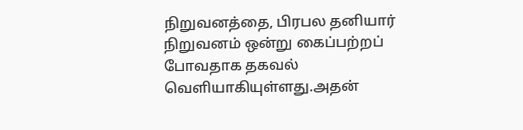நிறுவனத்தை, பிரபல தனியார் நிறுவனம் ஒன்று கைப்பற்றப் போவதாக தகவல் வெளியாகியுள்ளது.அதன்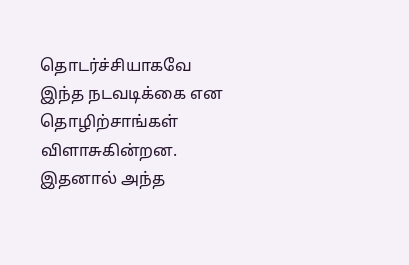தொடர்ச்சியாகவே இந்த நடவடிக்கை என தொழிற்சாங்கள் விளாசுகின்றன. இதனால் அந்த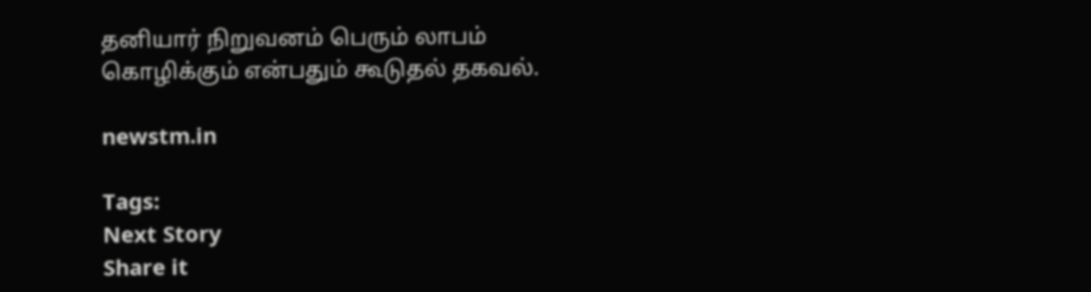தனியார் நிறுவனம் பெரும் லாபம் கொழிக்கும் என்பதும் கூடுதல் தகவல்.

newstm.in

Tags:
Next Story
Share it